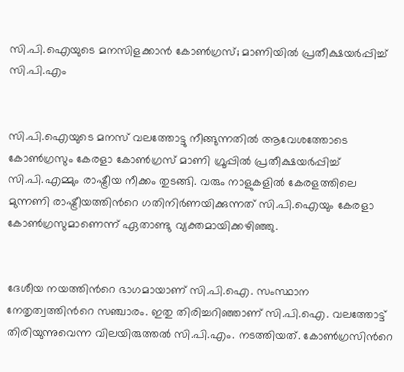സി.പി.ഐയുടെ മനസിളക്കാന്‍ കോണ്‍ഗ്രസ്; മാണിയില്‍ പ്രതീക്ഷയര്‍പ്പിച്ച്‌ സി.പി.എം


സി.പി.ഐയുടെ മനസ് വലത്തോട്ടു നീങ്ങുന്നതില്‍ ആവേശത്തോടെ കോണ്‍ഗ്രസും കേരളാ കോണ്‍ഗ്രസ് മാണി ഗ്രൂപ്പില്‍ പ്രതീക്ഷയര്‍പ്പിച്ച്‌ സി.പി.എമ്മും രാഷ്ട്രീയ നീക്കം തുടങ്ങി. വരും നാളുകളില്‍ കേരളത്തിലെ മുന്നണി രാഷ്ട്രീയത്തിന്‍റെ ഗതിനിര്‍ണയിക്കുന്നത് സി.പി.ഐയും കേരളാ കോണ്‍ഗ്രസുമാണെന്ന് ഏതാണ്ടു വ്യക്തമായിക്കഴിഞ്ഞു.


ദേശീയ നയത്തിന്‍റെ ഭാഗമായാണ് സി.പി.ഐ. സംസ്ഥാന നേതൃത്വത്തിന്‍റെ സഞ്ചാരം. ഇതു തിരിച്ചറിഞ്ഞാണ് സി.പി.ഐ. വലത്തോട്ട് തിരിയുന്നുവെന്ന വിലയിരുത്തല്‍ സി.പി.എം. നടത്തിയത്. കോണ്‍ഗ്രസിന്‍റെ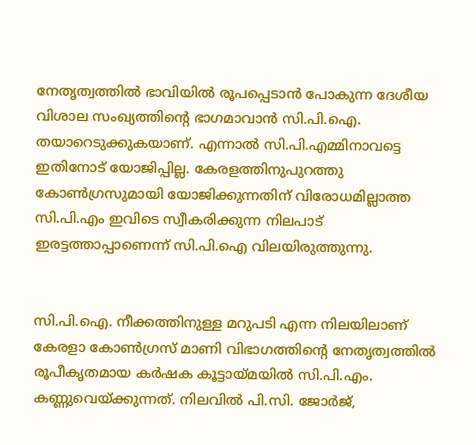നേതൃത്വത്തില്‍ ഭാവിയില്‍ രൂപപ്പെടാന്‍ പോകുന്ന ദേശീയ വിശാല സംഖ്യത്തിന്‍റെ ഭാഗമാവാന്‍ സി.പി.ഐ. തയാറെടുക്കുകയാണ്. എന്നാല്‍ സി.പി.എമ്മിനാവട്ടെ ഇതിനോട് യോജിപ്പില്ല. കേരളത്തിനുപുറത്തു കോണ്‍ഗ്രസുമായി യോജിക്കുന്നതിന് വിരോധമില്ലാത്ത സി.പി.എം ഇവിടെ സ്വീകരിക്കുന്ന നിലപാട് ഇരട്ടത്താപ്പാണെന്ന് സി.പി.ഐ വിലയിരുത്തുന്നു.


സി.പി.ഐ. നീക്കത്തിനുള്ള മറുപടി എന്ന നിലയിലാണ് കേരളാ കോണ്‍ഗ്രസ് മാണി വിഭാഗത്തിന്‍റെ നേതൃത്വത്തില്‍ രൂപീകൃതമായ കര്‍ഷക കൂട്ടായ്മയില്‍ സി.പി.എം. കണ്ണുവെയ്ക്കുന്നത്. നിലവില്‍ പി.സി. ജോര്‍ജ്,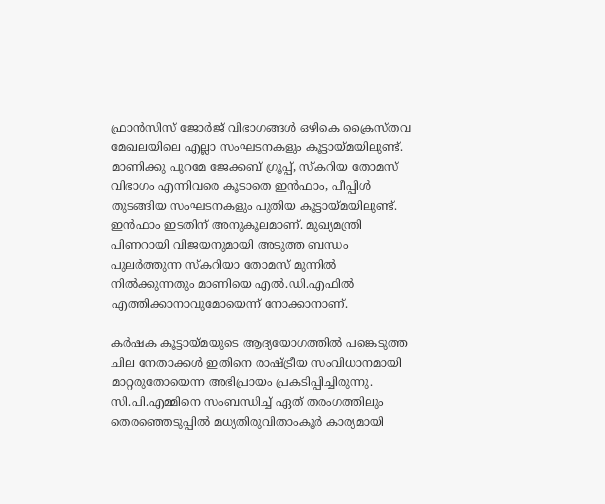ഫ്രാന്‍സിസ് ജോര്‍ജ് വിഭാഗങ്ങള്‍ ഒഴികെ ക്രൈസ്തവ മേഖലയിലെ എല്ലാ സംഘടനകളും കൂട്ടായ്മയിലുണ്ട്. മാണിക്കു പുറമേ ജേക്കബ് ഗ്രൂപ്പ്, സ്കറിയ തോമസ് വിഭാഗം എന്നിവരെ കൂടാതെ ഇന്‍ഫാം, പീപ്പിള്‍ തുടങ്ങിയ സംഘടനകളും പുതിയ കൂട്ടായ്മയിലുണ്ട്. ഇന്‍ഫാം ഇടതിന് അനുകൂലമാണ്. മുഖ്യമന്ത്രി പിണറായി വിജയനുമായി അടുത്ത ബന്ധം പുലര്‍ത്തുന്ന സ്കറിയാ തോമസ് മുന്നില്‍ നില്‍ക്കുന്നതും മാണിയെ എല്‍.ഡി.എഫില്‍ എത്തിക്കാനാവുമോയെന്ന് നോക്കാനാണ്.

കര്‍ഷക കൂട്ടായ്മയുടെ ആദ്യയോഗത്തില്‍ പങ്കെടുത്ത ചില നേതാക്കള്‍ ഇതിനെ രാഷ്ട്രീയ സംവിധാനമായി മാറ്റരുതോയെന്ന അഭിപ്രായം പ്രകടിപ്പിച്ചിരുന്നു. സി.പി.എമ്മിനെ സംബന്ധിച്ച്‌ ഏത് തരംഗത്തിലും തെരഞ്ഞെടുപ്പില്‍ മധ്യതിരുവിതാംകൂര്‍ കാര്യമായി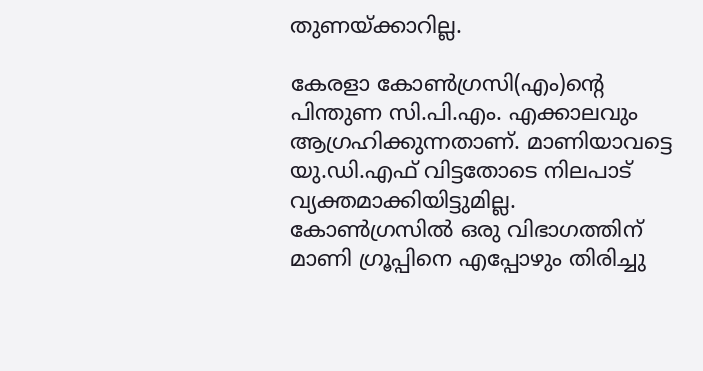തുണയ്ക്കാറില്ല.

കേരളാ കോണ്‍ഗ്രസി(എം)ന്‍റെ പിന്തുണ സി.പി.എം. എക്കാലവും ആഗ്രഹിക്കുന്നതാണ്. മാണിയാവട്ടെ യു.ഡി.എഫ് വിട്ടതോടെ നിലപാട് വ്യക്തമാക്കിയിട്ടുമില്ല. കോണ്‍ഗ്രസില്‍ ഒരു വിഭാഗത്തിന് മാണി ഗ്രൂപ്പിനെ എപ്പോഴും തിരിച്ചു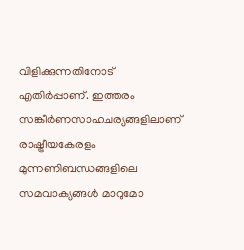വിളിക്കുന്നതിനോട് എതിര്‍പ്പാണ്. ഇത്തരം സങ്കീര്‍ണസാഹചര്യങ്ങളിലാണ് രാഷ്ട്രീയകേരളം മുന്നണിബന്ധങ്ങളിലെ സമവാക്യങ്ങള്‍ മാറുമോ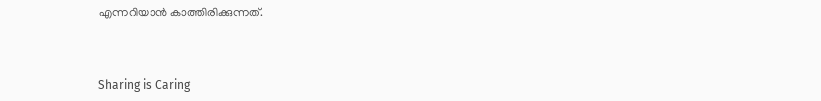എന്നറിയാന്‍ കാത്തിരിക്കുന്നത്.



Sharing is Caring